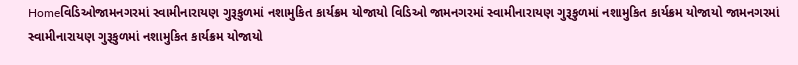Homeવિડિઓજામનગરમાં સ્વામીનારાયણ ગુરૂકુળમાં નશામુકિત કાર્યક્રમ યોજાયો વિડિઓ જામનગરમાં સ્વામીનારાયણ ગુરૂકુળમાં નશામુકિત કાર્યક્રમ યોજાયો જામનગરમાં સ્વામીનારાયણ ગુરૂકુળમાં નશામુકિત કાર્યક્રમ યોજાયો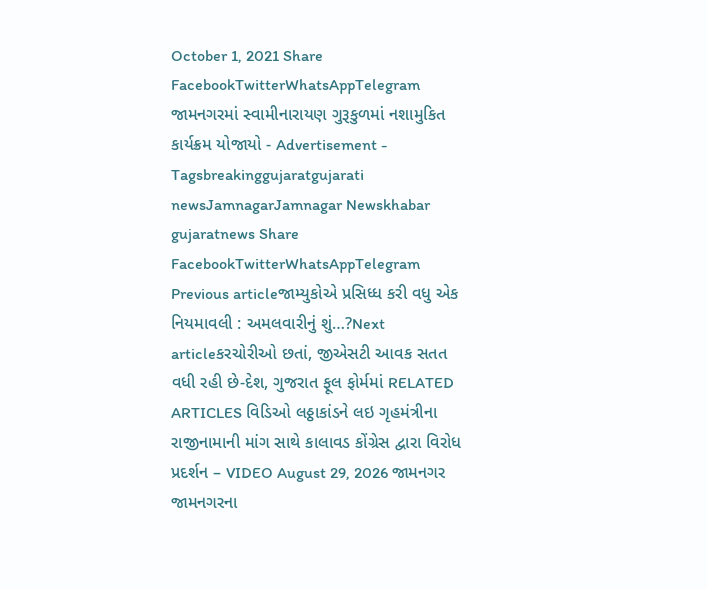October 1, 2021 Share FacebookTwitterWhatsAppTelegram જામનગરમાં સ્વામીનારાયણ ગુરૂકુળમાં નશામુકિત કાર્યક્રમ યોજાયો - Advertisement - Tagsbreakinggujaratgujarati newsJamnagarJamnagar Newskhabar gujaratnews Share FacebookTwitterWhatsAppTelegram Previous articleજામ્યુકોએ પ્રસિધ્ધ કરી વધુ એક નિયમાવલી : અમલવારીનું શું…?Next articleકરચોરીઓ છતાં, જીએસટી આવક સતત વધી રહી છે-દેશ, ગુજરાત ફૂલ ફોર્મમાં RELATED ARTICLES વિડિઓ લઠ્ઠાકાંડને લઇ ગૃહમંત્રીના રાજીનામાની માંગ સાથે કાલાવડ કોંગ્રેસ દ્વારા વિરોધ પ્રદર્શન – VIDEO August 29, 2026 જામનગર જામનગરના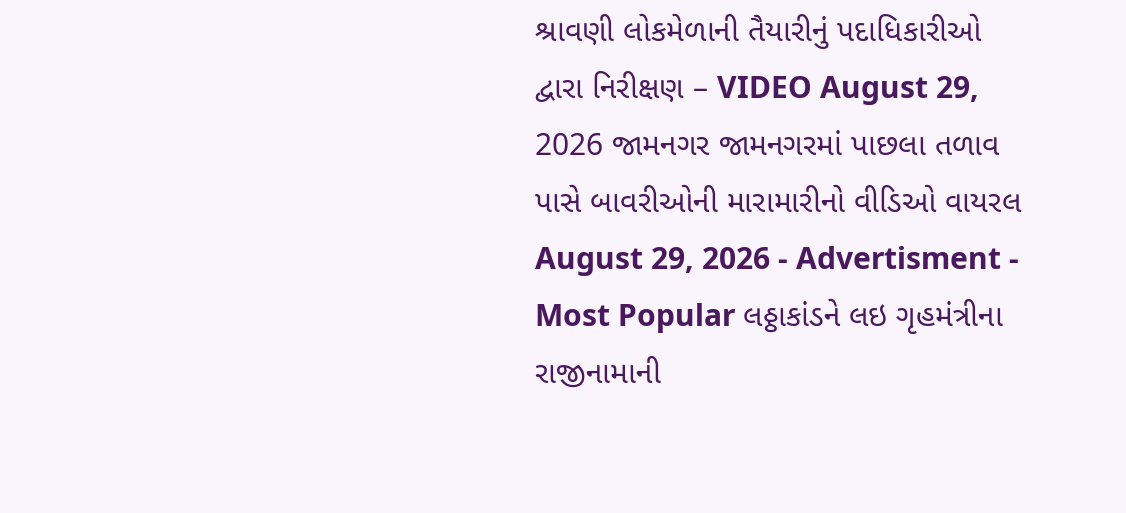શ્રાવણી લોકમેળાની તૈયારીનું પદાધિકારીઓ દ્વારા નિરીક્ષણ – VIDEO August 29, 2026 જામનગર જામનગરમાં પાછલા તળાવ પાસે બાવરીઓની મારામારીનો વીડિઓ વાયરલ August 29, 2026 - Advertisment - Most Popular લઠ્ઠાકાંડને લઇ ગૃહમંત્રીના રાજીનામાની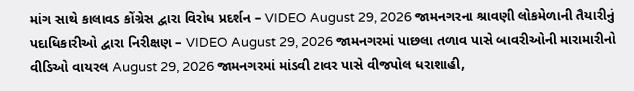માંગ સાથે કાલાવડ કોંગ્રેસ દ્વારા વિરોધ પ્રદર્શન – VIDEO August 29, 2026 જામનગરના શ્રાવણી લોકમેળાની તૈયારીનું પદાધિકારીઓ દ્વારા નિરીક્ષણ – VIDEO August 29, 2026 જામનગરમાં પાછલા તળાવ પાસે બાવરીઓની મારામારીનો વીડિઓ વાયરલ August 29, 2026 જામનગરમાં માંડવી ટાવર પાસે વીજપોલ ધરાશાહી,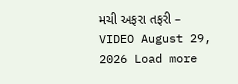મચી અફરા તફરી – VIDEO August 29, 2026 Load more